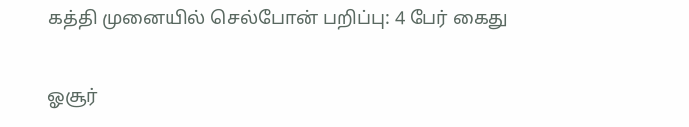கத்தி முனையில் செல்போன் பறிப்பு: 4 பேர் கைது

ஓசூர்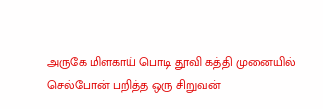அருகே மிளகாய் பொடி தூவி கத்தி முனையில் செல்போன் பறித்த ஒரு சிறுவன்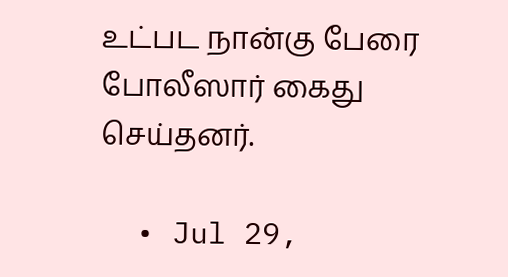உட்பட நான்கு பேரை போலீஸார் கைது செய்தனர்.

  • Jul 29,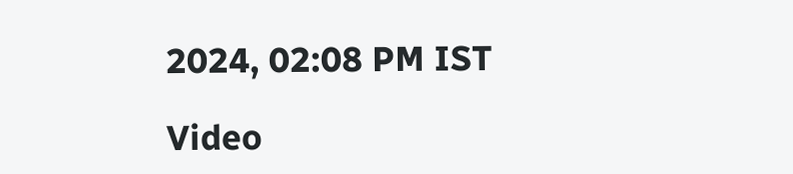2024, 02:08 PM IST

Video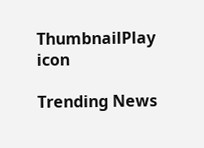ThumbnailPlay icon

Trending News